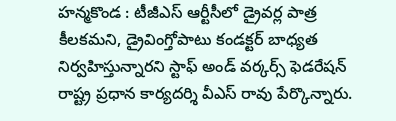హన్మకొండ : టీజీఎస్ ఆర్టీసీలో డ్రైవర్ల పాత్ర కీలకమని, డ్రైవింగ్తోపాటు కండక్టర్ బాధ్యత నిర్వహిస్తున్నారని స్టాఫ్ అండ్ వర్కర్స్ ఫెడరేషన్ రాష్ట్ర ప్రధాన కార్యదర్శి వీఎస్ రావు పేర్కొన్నారు.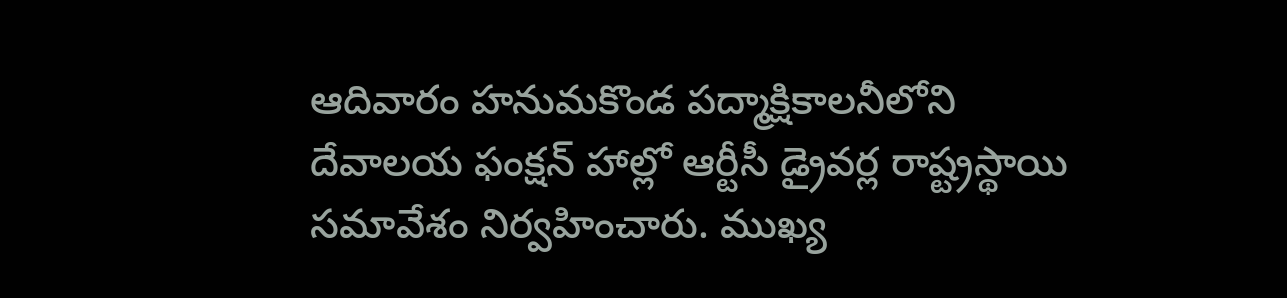ఆదివారం హనుమకొండ పద్మాక్షికాలనీలోని దేవాలయ ఫంక్షన్ హాల్లో ఆర్టీసీ డ్రైవర్ల రాష్ట్రస్థాయి సమావేశం నిర్వహించారు. ముఖ్య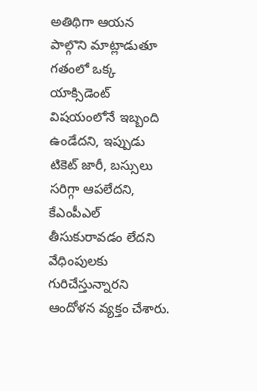అతిథిగా ఆయన పాల్గొని మాట్లాడుతూ గతంలో ఒక్క యాక్సిడెంట్ విషయంలోనే ఇబ్బంది ఉండేదని, ఇప్పుడు టికెట్ జారీ, బస్సులు సరిగ్గా ఆపలేదని, కేఎంపీఎల్ తీసుకురావడం లేదని వేధింపులకు గురిచేస్తున్నారని ఆందోళన వ్యక్తం చేశారు.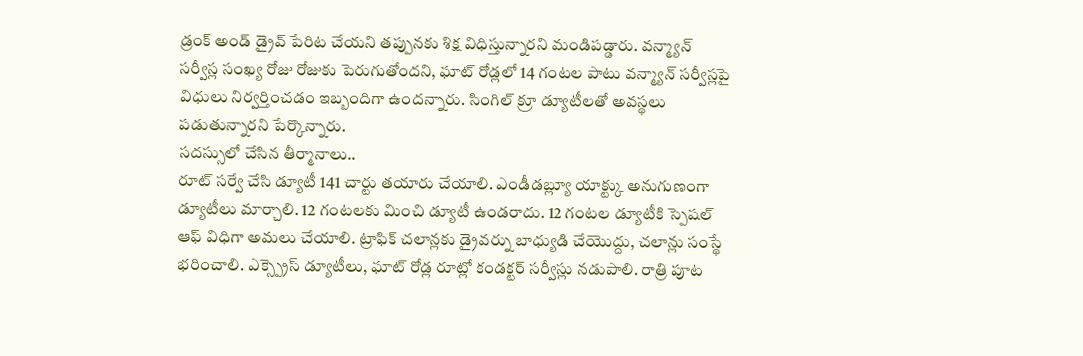డ్రంక్ అండ్ డ్రైవ్ పేరిట చేయని తప్పునకు శిక్ష విధిస్తున్నారని మండిపడ్డారు. వన్మ్యాన్ సర్వీస్ల సంఖ్య రోజు రోజుకు పెరుగుతోందని, ఘాట్ రోడ్లలో 14 గంటల పాటు వన్మ్యాన్ సర్వీస్లపై విధులు నిర్వర్తించడం ఇబ్బందిగా ఉందన్నారు. సింగిల్ క్రూ డ్యూటీలతో అవస్థలు పడుతున్నారని పేర్కొన్నారు.
సదస్సులో చేసిన తీర్మానాలు..
రూట్ సర్వే చేసి డ్యూటీ 141 చార్టు తయారు చేయాలి. ఎండీడబ్ల్యూ యాక్ట్కు అనుగుణంగా డ్యూటీలు మార్చాలి. 12 గంటలకు మించి డ్యూటీ ఉండరాదు. 12 గంటల డ్యూటీకి స్పెషల్ ఆఫ్ విధిగా అమలు చేయాలి. ట్రాఫిక్ చలాన్లకు డ్రైవర్ను బాధ్యుడి చేయొద్దు, చలాన్లు సంస్థే భరించాలి. ఎక్స్ప్రెస్ డ్యూటీలు, ఘాట్ రోడ్ల రూట్లో కండక్టర్ సర్వీస్లు నడుపాలి. రాత్రి పూట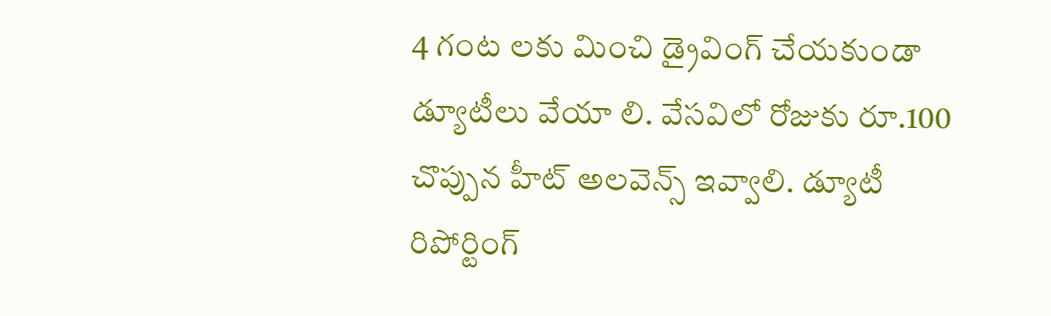4 గంట లకు మించి డ్రైవింగ్ చేయకుండా డ్యూటీలు వేయా లి. వేసవిలో రోజుకు రూ.100 చొప్పున హీట్ అలవెన్స్ ఇవ్వాలి. డ్యూటీ రిపోర్టింగ్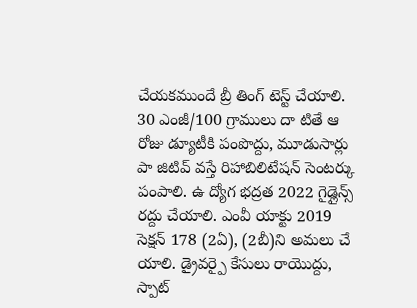చేయకముందే బ్రీ తింగ్ టెస్ట్ చేయాలి. 30 ఎంజీ/100 గ్రాములు దా టితే ఆ రోజు డ్యూటీకి పంపొద్దు, మూడుసార్లు పా జిటివ్ వస్తే రిహాబిలిటేషన్ సెంటర్కు పంపాలి. ఉ ద్యోగ భద్రత 2022 గైడ్లైన్స్ రద్దు చేయాలి. ఎంవీ యాక్టు 2019 సెక్షన్ 178 (2ఏ), (2బీ)ని అమలు చే యాలి. డ్రైవర్పై కేసులు రాయొద్దు, స్పాట్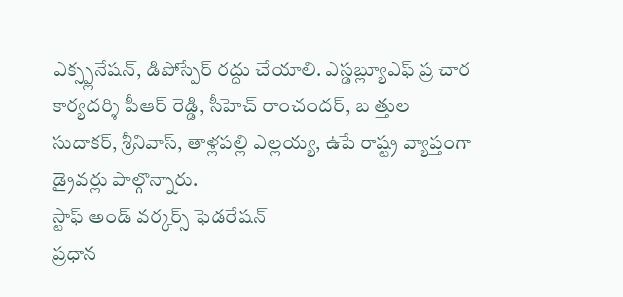ఎక్స్ప్లనేషన్, డిపోస్పేర్ రద్దు చేయాలి. ఎస్డబ్ల్యూఎఫ్ ప్ర చార కార్యదర్శి పీఆర్ రెడ్డి, సీహెచ్ రాంచందర్, బ త్తుల సుదాకర్, శ్రీనివాస్, తాళ్లపల్లి ఎల్లయ్య, ఉపే రాష్ట్ర వ్యాప్తంగా డ్రైవర్లు పాల్గొన్నారు.
స్టాఫ్ అండ్ వర్కర్స్ ఫెడరేషన్
ప్రధాన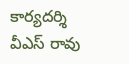కార్యదర్శి వీఎస్ రావు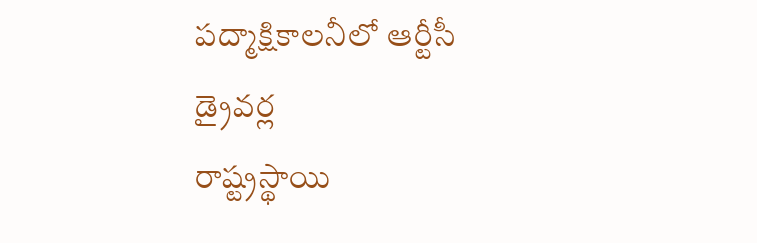పద్మాక్షికాలనీలో ఆర్టీసీ డ్రైవర్ల
రాష్ట్రస్థాయి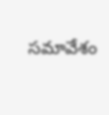సమావేశం